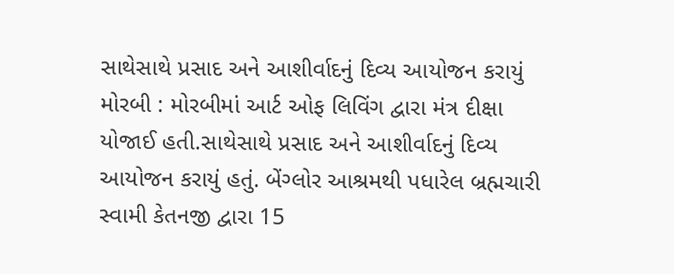સાથેસાથે પ્રસાદ અને આશીર્વાદનું દિવ્ય આયોજન કરાયું મોરબી : મોરબીમાં આર્ટ ઓફ લિવિંગ દ્વારા મંત્ર દીક્ષા યોજાઈ હતી.સાથેસાથે પ્રસાદ અને આશીર્વાદનું દિવ્ય આયોજન કરાયું હતું. બેંગ્લોર આશ્રમથી પધારેલ બ્રહ્મચારી સ્વામી કેતનજી દ્વારા 15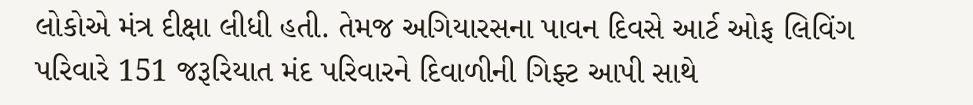લોકોએ મંત્ર દીક્ષા લીધી હતી. તેમજ અગિયારસના પાવન દિવસે આર્ટ ઓફ લિવિંગ પરિવારે 151 જરૂરિયાત મંદ પરિવારને દિવાળીની ગિફ્ટ આપી સાથે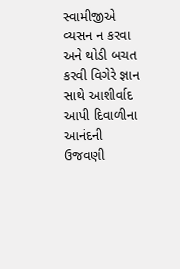સ્વામીજીએ વ્યસન ન કરવા અને થોડી બચત કરવી વિગેરે જ્ઞાન સાથે આશીર્વાદ આપી દિવાળીના આનંદની ઉજવણી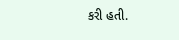કરી હતી.